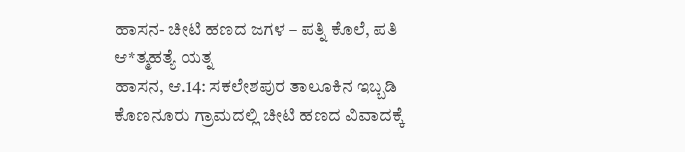ಹಾಸನ- ಚೀಟಿ ಹಣದ ಜಗಳ – ಪತ್ನಿ ಕೊಲೆ, ಪತಿ ಆ*ತ್ಮಹತ್ಯೆ ಯತ್ನ
ಹಾಸನ, ಆ.14: ಸಕಲೇಶಪುರ ತಾಲೂಕಿನ ಇಬ್ಬಡಿ ಕೊಣನೂರು ಗ್ರಾಮದಲ್ಲಿ ಚೀಟಿ ಹಣದ ವಿವಾದಕ್ಕೆ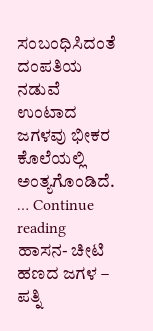ಸಂಬಂಧಿಸಿದಂತೆ ದಂಪತಿಯ ನಡುವೆ ಉಂಟಾದ ಜಗಳವು ಭೀಕರ ಕೊಲೆಯಲ್ಲಿ ಅಂತ್ಯಗೊಂಡಿದೆ. … Continue reading ಹಾಸನ- ಚೀಟಿ ಹಣದ ಜಗಳ – ಪತ್ನಿ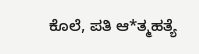ಕೊಲೆ, ಪತಿ ಆ*ತ್ಮಹತ್ಯೆ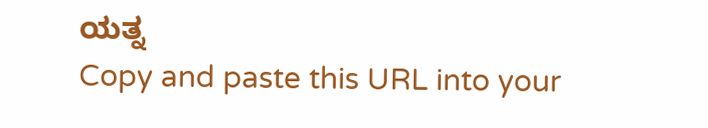ಯತ್ನ
Copy and paste this URL into your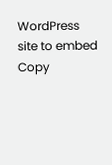WordPress site to embed
Copy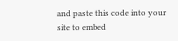and paste this code into your site to embed